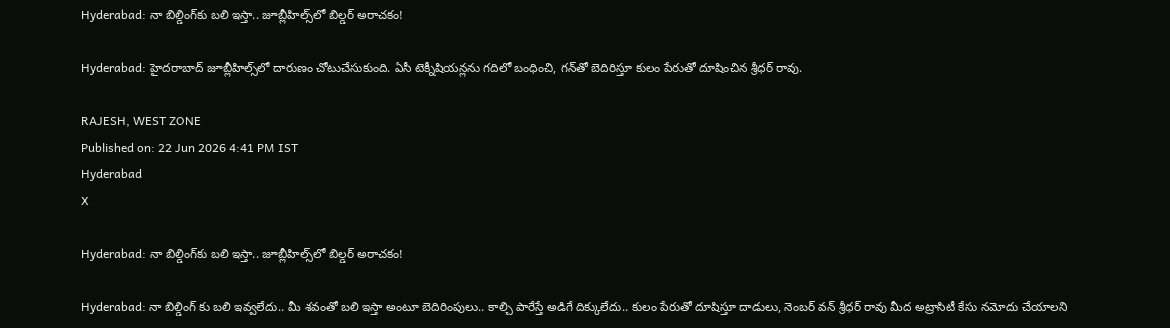Hyderabad: నా బిల్డింగ్‌కు బలి ఇస్తా.. జూబ్లీహిల్స్‌లో బిల్డర్ అరాచకం!

Hyderabad: హైదరాబాద్ జూబ్లీహిల్స్‌లో దారుణం చోటుచేసుకుంది. ఏసీ టెక్నీషియన్లను గదిలో బంధించి, గన్‌తో బెదిరిస్తూ కులం పేరుతో దూషించిన శ్రీధర్ రావు.

RAJESH, WEST ZONE
Published on: 22 Jun 2026 4:41 PM IST
Hyderabad
X

Hyderabad: నా బిల్డింగ్‌కు బలి ఇస్తా.. జూబ్లీహిల్స్‌లో బిల్డర్ అరాచకం!

Hyderabad: నా బిల్డింగ్ కు బలి ఇవ్వలేదు.. మీ శవంతో బలి ఇస్తా అంటూ బెదిరింపులు.. కాల్చి పారేస్తే అడిగే దిక్కులేదు.. కులం పేరుతో దూషిస్తూ దాడులు, నెంబర్ వన్ శ్రీధర్ రావు మీద అట్రాసిటీ కేసు నమోదు చేయాలని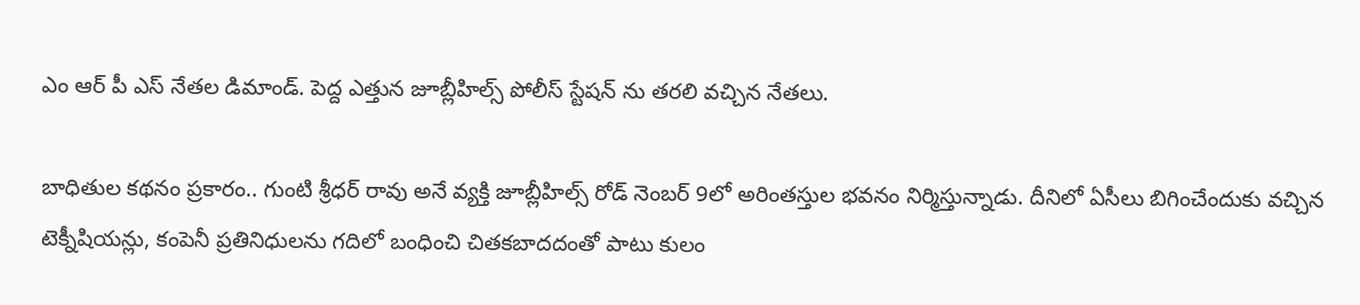ఎం ఆర్ పీ ఎస్ నేతల డిమాండ్. పెద్ద ఎత్తున జూబ్లీహిల్స్ పోలీస్ స్టేషన్ ను తరలి వచ్చిన నేతలు.

బాధితుల కథనం ప్రకారం.. గుంటి శ్రీధర్ రావు అనే వ్యక్తి జూబ్లీహిల్స్ రోడ్ నెంబర్ 9లో అరింతస్తుల భవనం నిర్మిస్తున్నాడు. దీనిలో ఏసీలు బిగించేందుకు వచ్చిన టెక్నీషియన్లు, కంపెనీ ప్రతినిధులను గదిలో బంధించి చితకబాదదంతో పాటు కులం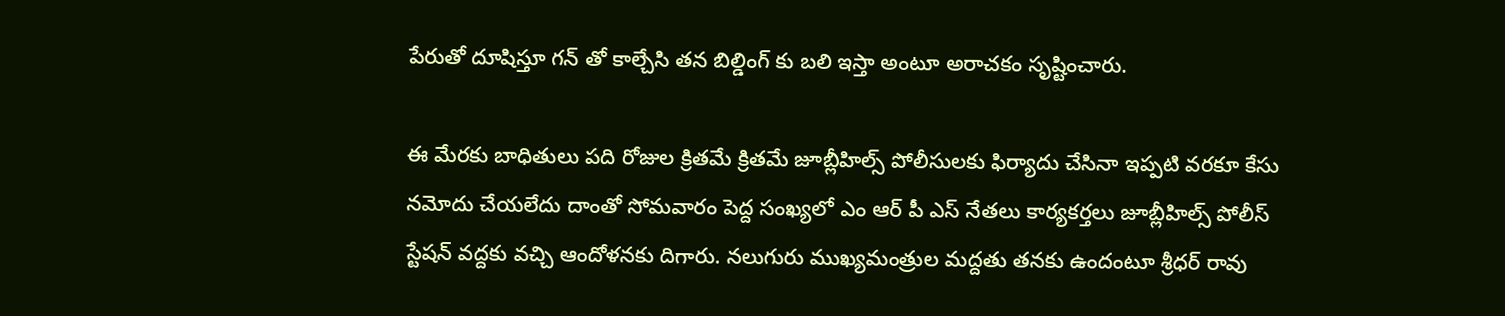పేరుతో దూషిస్తూ గన్ తో కాల్చేసి తన బిల్డింగ్ కు బలి ఇస్తా అంటూ అరాచకం సృష్టించారు.

ఈ మేరకు బాధితులు పది రోజుల క్రితమే క్రితమే జూబ్లీహిల్స్ పోలీసులకు ఫిర్యాదు చేసినా ఇప్పటి వరకూ కేసు నమోదు చేయలేదు దాంతో సోమవారం పెద్ద సంఖ్యలో ఎం ఆర్ పీ ఎస్ నేతలు కార్యకర్తలు జూబ్లీహిల్స్ పోలీస్ స్టేషన్ వద్దకు వచ్చి ఆందోళనకు దిగారు. నలుగురు ముఖ్యమంత్రుల మద్దతు తనకు ఉందంటూ శ్రీధర్ రావు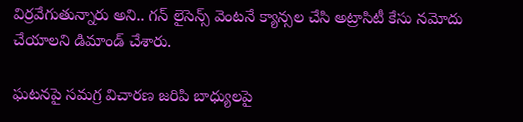విర్రవేగుతున్నారు అని.. గన్ లైసెన్స్ వెంటనే క్యాన్సల చేసి అట్రాసిటీ కేసు నమోదు చేయాలని డిమాండ్ చేశారు.

ఘటనపై సమగ్ర విచారణ జరిపి బాధ్యులపై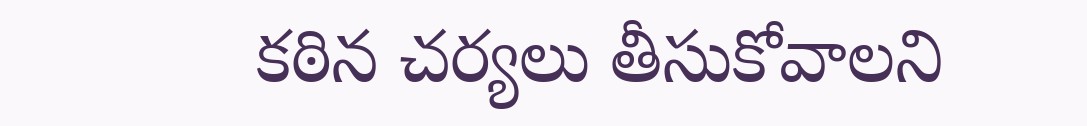కఠిన చర్యలు తీసుకోవాలని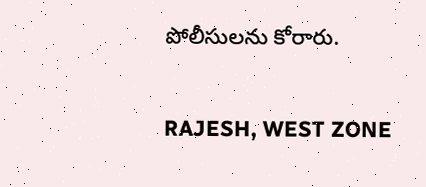పోలీసులను కోరారు.

RAJESH, WEST ZONE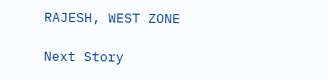RAJESH, WEST ZONE

Next Story